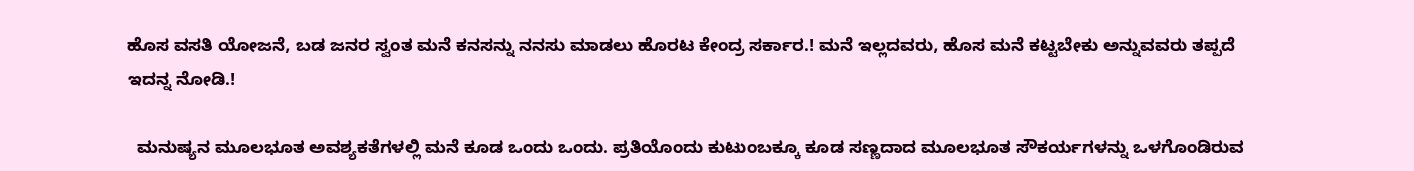ಹೊಸ ವಸತಿ ಯೋಜನೆ, ಬಡ ಜನರ ಸ್ವಂತ ಮನೆ ಕನಸನ್ನು ನನಸು ಮಾಡಲು ಹೊರಟ ಕೇಂದ್ರ ಸರ್ಕಾರ.! ಮನೆ ಇಲ್ಲದವರು, ಹೊಸ ಮನೆ ಕಟ್ಟಬೇಕು ಅನ್ನುವವರು ತಪ್ಪದೆ ಇದನ್ನ ನೋಡಿ.!

  ಮನುಷ್ಯನ ಮೂಲಭೂತ ಅವಶ್ಯಕತೆಗಳಲ್ಲಿ ಮನೆ ಕೂಡ ಒಂದು ಒಂದು. ಪ್ರತಿಯೊಂದು ಕುಟುಂಬಕ್ಕೂ ಕೂಡ ಸಣ್ಣದಾದ ಮೂಲಭೂತ ಸೌಕರ್ಯಗಳನ್ನು ಒಳಗೊಂಡಿರುವ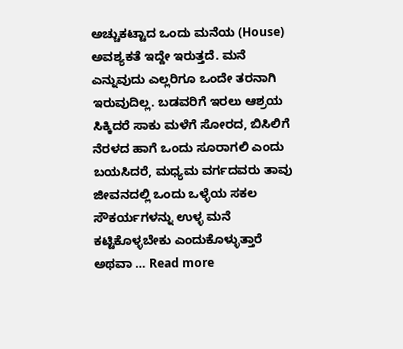ಅಚ್ಚುಕಟ್ಟಾದ ಒಂದು ಮನೆಯ (House) ಅವಶ್ಯಕತೆ ಇದ್ದೇ ಇರುತ್ತದೆ. ಮನೆ ಎನ್ನುವುದು ಎಲ್ಲರಿಗೂ ಒಂದೇ ತರನಾಗಿ ಇರುವುದಿಲ್ಲ. ಬಡವರಿಗೆ ಇರಲು ಆಶ್ರಯ ಸಿಕ್ಕಿದರೆ ಸಾಕು ಮಳೆಗೆ ಸೋರದ, ಬಿಸಿಲಿಗೆ ನೆರಳದ ಹಾಗೆ ಒಂದು ಸೂರಾಗಲಿ ಎಂದು ಬಯಸಿದರೆ, ಮಧ್ಯಮ ವರ್ಗದವರು ತಾವು ಜೀವನದಲ್ಲಿ ಒಂದು ಒಳ್ಳೆಯ ಸಕಲ ಸೌಕರ್ಯಗಳನ್ನು ಉಳ್ಳ ಮನೆ ಕಟ್ಟಿಕೊಳ್ಳಬೇಕು ಎಂದುಕೊಳ್ಳುತ್ತಾರೆ ಅಥವಾ … Read more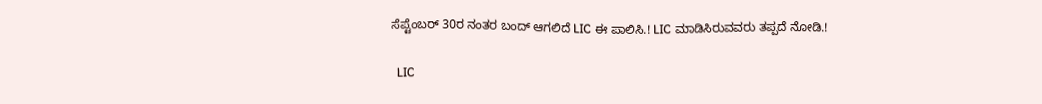ಸೆಪ್ಟೆಂಬರ್ 30ರ ನಂತರ ಬಂದ್ ಆಗಲಿದೆ LIC ಈ ಪಾಲಿಸಿ.! LIC ಮಾಡಿಸಿರುವವರು ತಪ್ಪದೆ ನೋಡಿ.!

  LIC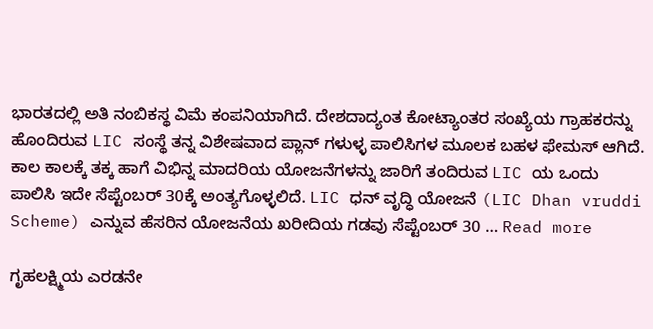ಭಾರತದಲ್ಲಿ ಅತಿ ನಂಬಿಕಸ್ಥ ವಿಮೆ ಕಂಪನಿಯಾಗಿದೆ. ದೇಶದಾದ್ಯಂತ ಕೋಟ್ಯಾಂತರ ಸಂಖ್ಯೆಯ ಗ್ರಾಹಕರನ್ನು ಹೊಂದಿರುವ LIC ಸಂಸ್ಥೆ ತನ್ನ ವಿಶೇಷವಾದ ಪ್ಲಾನ್ ಗಳುಳ್ಳ ಪಾಲಿಸಿಗಳ ಮೂಲಕ ಬಹಳ ಫೇಮಸ್ ಆಗಿದೆ. ಕಾಲ ಕಾಲಕ್ಕೆ ತಕ್ಕ ಹಾಗೆ ವಿಭಿನ್ನ ಮಾದರಿಯ ಯೋಜನೆಗಳನ್ನು ಜಾರಿಗೆ ತಂದಿರುವ LIC ಯ ಒಂದು ಪಾಲಿಸಿ ಇದೇ ಸೆಪ್ಟೆಂಬರ್ 30ಕ್ಕೆ ಅಂತ್ಯಗೊಳ್ಳಲಿದೆ. LIC ಧನ್ ವೃದ್ಧಿ ಯೋಜನೆ (LIC Dhan vruddi Scheme) ಎನ್ನುವ ಹೆಸರಿನ ಯೋಜನೆಯ ಖರೀದಿಯ ಗಡವು ಸೆಪ್ಟೆಂಬರ್ 30 … Read more

ಗೃಹಲಕ್ಷ್ಮಿಯ ಎರಡನೇ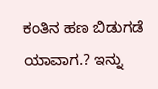ಕಂತಿನ ಹಣ ಬಿಡುಗಡೆ ಯಾವಾಗ.? ಇನ್ನು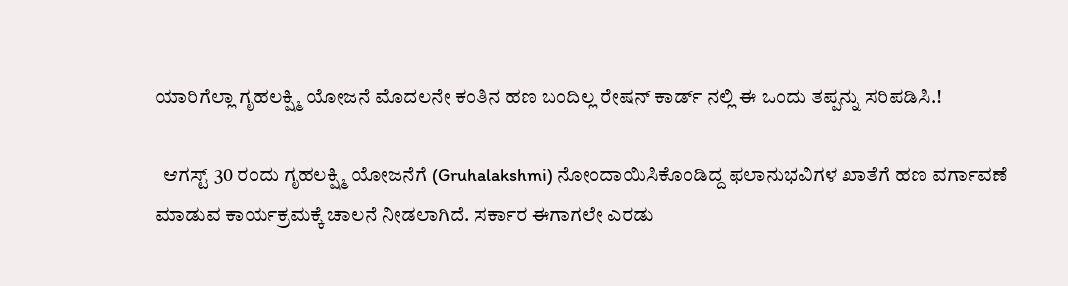ಯಾರಿಗೆಲ್ಲಾ ಗೃಹಲಕ್ಷ್ಮಿ ಯೋಜನೆ ಮೊದಲನೇ ಕಂತಿನ ಹಣ ಬಂದಿಲ್ಲ ರೇಷನ್ ಕಾರ್ಡ್ ನಲ್ಲಿ ಈ ಒಂದು ತಪ್ಪನ್ನು ಸರಿಪಡಿಸಿ.!

  ಆಗಸ್ಟ್ 30 ರಂದು ಗೃಹಲಕ್ಷ್ಮಿ ಯೋಜನೆಗೆ (Gruhalakshmi) ನೋಂದಾಯಿಸಿಕೊಂಡಿದ್ದ ಫಲಾನುಭವಿಗಳ ಖಾತೆಗೆ ಹಣ ವರ್ಗಾವಣೆ ಮಾಡುವ ಕಾರ್ಯಕ್ರಮಕ್ಕೆ ಚಾಲನೆ ನೀಡಲಾಗಿದೆ. ಸರ್ಕಾರ ಈಗಾಗಲೇ ಎರಡು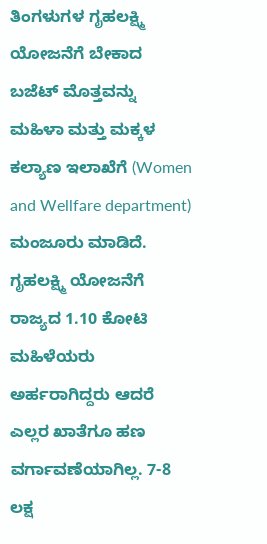ತಿಂಗಳುಗಳ ಗೃಹಲಕ್ಷ್ಮಿ ಯೋಜನೆಗೆ ಬೇಕಾದ ಬಜೆಟ್ ಮೊತ್ತವನ್ನು ಮಹಿಳಾ ಮತ್ತು ಮಕ್ಕಳ ಕಲ್ಯಾಣ ಇಲಾಖೆಗೆ (Women and Wellfare department) ಮಂಜೂರು ಮಾಡಿದೆ. ಗೃಹಲಕ್ಷ್ಮಿ ಯೋಜನೆಗೆ ರಾಜ್ಯದ 1.10 ಕೋಟಿ ಮಹಿಳೆಯರು ಅರ್ಹರಾಗಿದ್ದರು ಆದರೆ ಎಲ್ಲರ ಖಾತೆಗೂ ಹಣ ವರ್ಗಾವಣೆಯಾಗಿಲ್ಲ. 7-8 ಲಕ್ಷ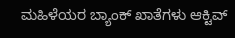ಮಹಿಳೆಯರ ಬ್ಯಾಂಕ್ ಖಾತೆಗಳು ಆಕ್ಟಿವ್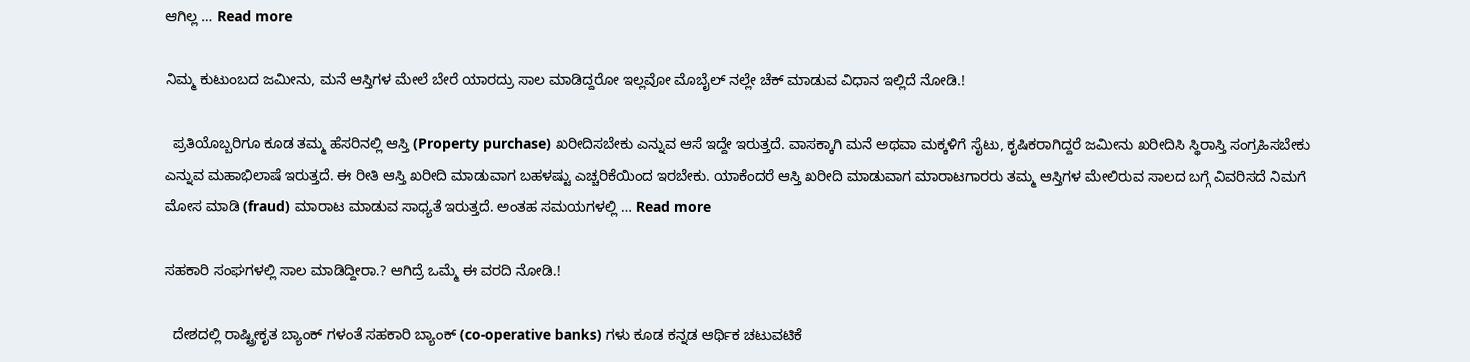ಆಗಿಲ್ಲ … Read more

ನಿಮ್ಮ ಕುಟುಂಬದ ಜಮೀನು, ಮನೆ ಆಸ್ತಿಗಳ ಮೇಲೆ ಬೇರೆ ಯಾರದ್ರು ಸಾಲ ಮಾಡಿದ್ದರೋ ಇಲ್ಲವೋ ಮೊಬೈಲ್ ನಲ್ಲೇ ಚೆಕ್ ಮಾಡುವ ವಿಧಾನ ಇಲ್ಲಿದೆ ನೋಡಿ.!

  ಪ್ರತಿಯೊಬ್ಬರಿಗೂ ಕೂಡ ತಮ್ಮ ಹೆಸರಿನಲ್ಲಿ ಆಸ್ತಿ (Property purchase) ಖರೀದಿಸಬೇಕು ಎನ್ನುವ ಆಸೆ ಇದ್ದೇ ಇರುತ್ತದೆ. ವಾಸಕ್ಕಾಗಿ ಮನೆ ಅಥವಾ ಮಕ್ಕಳಿಗೆ ಸೈಟು, ಕೃಷಿಕರಾಗಿದ್ದರೆ ಜಮೀನು ಖರೀದಿಸಿ ಸ್ಥಿರಾಸ್ತಿ ಸಂಗ್ರಹಿಸಬೇಕು ಎನ್ನುವ ಮಹಾಭಿಲಾಷೆ ಇರುತ್ತದೆ. ಈ ರೀತಿ ಆಸ್ತಿ ಖರೀದಿ ಮಾಡುವಾಗ ಬಹಳಷ್ಟು ಎಚ್ಚರಿಕೆಯಿಂದ ಇರಬೇಕು. ಯಾಕೆಂದರೆ ಆಸ್ತಿ ಖರೀದಿ ಮಾಡುವಾಗ ಮಾರಾಟಗಾರರು ತಮ್ಮ ಆಸ್ತಿಗಳ ಮೇಲಿರುವ ಸಾಲದ ಬಗ್ಗೆ ವಿವರಿಸದೆ ನಿಮಗೆ ಮೋಸ ಮಾಡಿ (fraud) ಮಾರಾಟ ಮಾಡುವ ಸಾಧ್ಯತೆ ಇರುತ್ತದೆ. ಅಂತಹ ಸಮಯಗಳಲ್ಲಿ … Read more

ಸಹಕಾರಿ ಸಂಘಗಳಲ್ಲಿ ಸಾಲ ಮಾಡಿದ್ದೀರಾ.? ಆಗಿದ್ರೆ ಒಮ್ಮೆ ಈ ವರದಿ ನೋಡಿ.!

  ದೇಶದಲ್ಲಿ ರಾಷ್ಟ್ರೀಕೃತ ಬ್ಯಾಂಕ್ ಗಳಂತೆ ಸಹಕಾರಿ ಬ್ಯಾಂಕ್ (co-operative banks) ಗಳು ಕೂಡ ಕನ್ನಡ ಆರ್ಥಿಕ ಚಟುವಟಿಕೆ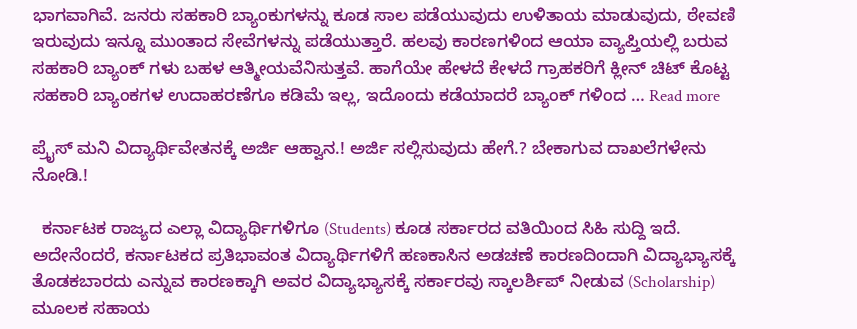ಭಾಗವಾಗಿವೆ. ಜನರು ಸಹಕಾರಿ ಬ್ಯಾಂಕುಗಳನ್ನು ಕೂಡ ಸಾಲ ಪಡೆಯುವುದು ಉಳಿತಾಯ ಮಾಡುವುದು, ಠೇವಣಿ ಇರುವುದು ಇನ್ನೂ ಮುಂತಾದ ಸೇವೆಗಳನ್ನು ಪಡೆಯುತ್ತಾರೆ. ಹಲವು ಕಾರಣಗಳಿಂದ ಆಯಾ ವ್ಯಾಪ್ತಿಯಲ್ಲಿ ಬರುವ ಸಹಕಾರಿ ಬ್ಯಾಂಕ್ ಗಳು ಬಹಳ ಆತ್ಮೀಯವೆನಿಸುತ್ತವೆ. ಹಾಗೆಯೇ ಹೇಳದೆ ಕೇಳದೆ ಗ್ರಾಹಕರಿಗೆ ಕ್ಲೀನ್ ಚಿಟ್ ಕೊಟ್ಟ ಸಹಕಾರಿ ಬ್ಯಾಂಕಗಳ ಉದಾಹರಣೆಗೂ ಕಡಿಮೆ ಇಲ್ಲ, ಇದೊಂದು ಕಡೆಯಾದರೆ ಬ್ಯಾಂಕ್ ಗಳಿಂದ … Read more

ಪ್ರೈಸ್ ಮನಿ ವಿದ್ಯಾರ್ಥಿವೇತನಕ್ಕೆ ಅರ್ಜಿ ಆಹ್ವಾನ.! ಅರ್ಜಿ ಸಲ್ಲಿಸುವುದು ಹೇಗೆ.? ಬೇಕಾಗುವ ದಾಖಲೆಗಳೇನು ನೋಡಿ.!

  ಕರ್ನಾಟಕ ರಾಜ್ಯದ ಎಲ್ಲಾ ವಿದ್ಯಾರ್ಥಿಗಳಿಗೂ (Students) ಕೂಡ ಸರ್ಕಾರದ ವತಿಯಿಂದ ಸಿಹಿ ಸುದ್ದಿ ಇದೆ. ಅದೇನೆಂದರೆ, ಕರ್ನಾಟಕದ ಪ್ರತಿಭಾವಂತ ವಿದ್ಯಾರ್ಥಿಗಳಿಗೆ ಹಣಕಾಸಿನ ಅಡಚಣೆ ಕಾರಣದಿಂದಾಗಿ ವಿದ್ಯಾಭ್ಯಾಸಕ್ಕೆ ತೊಡಕಬಾರದು ಎನ್ನುವ ಕಾರಣಕ್ಕಾಗಿ ಅವರ ವಿದ್ಯಾಭ್ಯಾಸಕ್ಕೆ ಸರ್ಕಾರವು ಸ್ಕಾಲರ್ಶಿಪ್ ನೀಡುವ (Scholarship) ಮೂಲಕ ಸಹಾಯ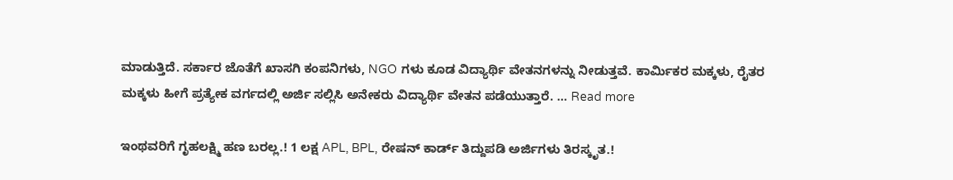ಮಾಡುತ್ತಿದೆ. ಸರ್ಕಾರ ಜೊತೆಗೆ ಖಾಸಗಿ ಕಂಪನಿಗಳು, NGO ಗಳು ಕೂಡ ವಿದ್ಯಾರ್ಥಿ ವೇತನಗಳನ್ನು ನೀಡುತ್ತವೆ. ಕಾರ್ಮಿಕರ ಮಕ್ಕಳು, ರೈತರ ಮಕ್ಕಳು ಹೀಗೆ ಪ್ರತ್ಯೇಕ ವರ್ಗದಲ್ಲಿ ಅರ್ಜಿ ಸಲ್ಲಿಸಿ ಅನೇಕರು ವಿದ್ಯಾರ್ಥಿ ವೇತನ ಪಡೆಯುತ್ತಾರೆ. … Read more

ಇಂಥವರಿಗೆ ಗೃಹಲಕ್ಷ್ಮಿ ಹಣ ಬರಲ್ಲ.! 1 ಲಕ್ಷ APL, BPL, ರೇಷನ್ ಕಾರ್ಡ್ ತಿದ್ದುಪಡಿ ಅರ್ಜಿಗಳು ತಿರಸ್ಕೃತ.!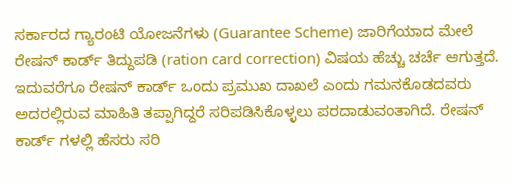ಸರ್ಕಾರದ ಗ್ಯಾರಂಟಿ ಯೋಜನೆಗಳು (Guarantee Scheme) ಜಾರಿಗೆಯಾದ ಮೇಲೆ ರೇಷನ್ ಕಾರ್ಡ್ ತಿದ್ದುಪಡಿ (ration card correction) ವಿಷಯ ಹೆಚ್ಚು ಚರ್ಚೆ ಆಗುತ್ತದೆ. ಇದುವರೆಗೂ ರೇಷನ್ ಕಾರ್ಡ್ ಒಂದು ಪ್ರಮುಖ ದಾಖಲೆ ಎಂದು ಗಮನಕೊಡದವರು ಅದರಲ್ಲಿರುವ ಮಾಹಿತಿ ತಪ್ಪಾಗಿದ್ದರೆ ಸರಿಪಡಿಸಿಕೊಳ್ಳಲು ಪರದಾಡುವಂತಾಗಿದೆ. ರೇಷನ್ ಕಾರ್ಡ್ ಗಳಲ್ಲಿ ಹೆಸರು ಸರಿ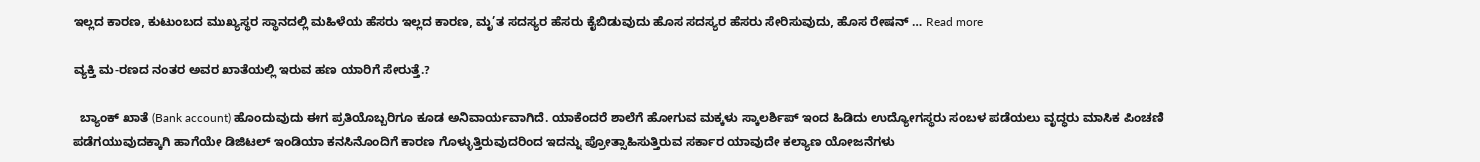ಇಲ್ಲದ ಕಾರಣ, ಕುಟುಂಬದ ಮುಖ್ಯಸ್ಥರ ಸ್ಥಾನದಲ್ಲಿ ಮಹಿಳೆಯ ಹೆಸರು ಇಲ್ಲದ ಕಾರಣ, ಮೃ’ತ ಸದಸ್ಯರ ಹೆಸರು ಕೈಬಿಡುವುದು ಹೊಸ ಸದಸ್ಯರ ಹೆಸರು ಸೇರಿಸುವುದು, ಹೊಸ ರೇಷನ್ … Read more

ವ್ಯಕ್ತಿ ಮ-ರಣದ ನಂತರ ಅವರ ಖಾತೆಯಲ್ಲಿ ಇರುವ ಹಣ ಯಾರಿಗೆ ಸೇರುತ್ತೆ.?

  ಬ್ಯಾಂಕ್ ಖಾತೆ (Bank account) ಹೊಂದುವುದು ಈಗ ಪ್ರತಿಯೊಬ್ಬರಿಗೂ ಕೂಡ ಅನಿವಾರ್ಯವಾಗಿದೆ. ಯಾಕೆಂದರೆ ಶಾಲೆಗೆ ಹೋಗುವ ಮಕ್ಕಳು ಸ್ಕಾಲರ್ಶಿಪ್ ಇಂದ ಹಿಡಿದು ಉದ್ಯೋಗಸ್ಥರು ಸಂಬಳ ಪಡೆಯಲು ವೃದ್ಧರು ಮಾಸಿಕ ಪಿಂಚಣಿ ಪಡೆಗಯುವುದಕ್ಕಾಗಿ ಹಾಗೆಯೇ ಡಿಜಿಟಲ್ ಇಂಡಿಯಾ ಕನಸಿನೊಂದಿಗೆ ಕಾರಣ ಗೊಳ್ಳುತ್ತಿರುವುದರಿಂದ ಇದನ್ನು ಪ್ರೋತ್ಸಾಹಿಸುತ್ತಿರುವ ಸರ್ಕಾರ ಯಾವುದೇ ಕಲ್ಯಾಣ ಯೋಜನೆಗಳು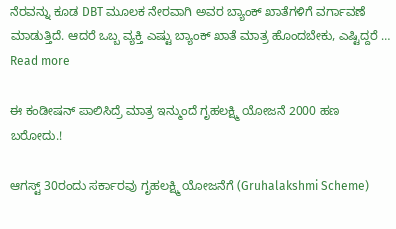ನೆರವನ್ನು ಕೂಡ DBT ಮೂಲಕ ನೇರವಾಗಿ ಅವರ ಬ್ಯಾಂಕ್ ಖಾತೆಗಳಿಗೆ ವರ್ಗಾವಣೆ ಮಾಡುತ್ತಿದೆ. ಆದರೆ ಒಬ್ಬ ವ್ಯಕ್ತಿ ಎಷ್ಟು ಬ್ಯಾಂಕ್ ಖಾತೆ ಮಾತ್ರ ಹೊಂದಬೇಕು, ಎಷ್ಟಿದ್ದರೆ … Read more

ಈ ಕಂಡೀಷನ್ ಪಾಲಿಸಿದ್ರೆ ಮಾತ್ರ ಇನ್ಮುಂದೆ ಗೃಹಲಕ್ಷ್ಮಿ ಯೋಜನೆ 2000 ಹಣ ಬರೋದು.!

ಆಗಸ್ಟ್ 30ರಂದು ಸರ್ಕಾರವು ಗೃಹಲಕ್ಷ್ಮಿ ಯೋಜನೆಗೆ (Gruhalakshmi Scheme)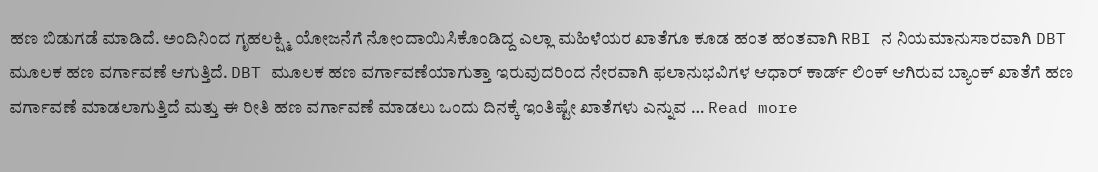ಹಣ ಬಿಡುಗಡೆ ಮಾಡಿದೆ. ಅಂದಿನಿಂದ ಗೃಹಲಕ್ಷ್ಮಿ ಯೋಜನೆಗೆ ನೋಂದಾಯಿಸಿಕೊಂಡಿದ್ದ ಎಲ್ಲಾ ಮಹಿಳೆಯರ ಖಾತೆಗೂ ಕೂಡ ಹಂತ ಹಂತವಾಗಿ RBI ನ ನಿಯಮಾನುಸಾರವಾಗಿ DBT ಮೂಲಕ ಹಣ ವರ್ಗಾವಣೆ ಆಗುತ್ತಿದೆ. DBT ಮೂಲಕ ಹಣ ವರ್ಗಾವಣೆಯಾಗುತ್ತಾ ಇರುವುದರಿಂದ ನೇರವಾಗಿ ಫಲಾನುಭವಿಗಳ ಆಧಾರ್ ಕಾರ್ಡ್ ಲಿಂಕ್ ಆಗಿರುವ ಬ್ಯಾಂಕ್ ಖಾತೆಗೆ ಹಣ ವರ್ಗಾವಣೆ ಮಾಡಲಾಗುತ್ತಿದೆ ಮತ್ತು ಈ ರೀತಿ ಹಣ ವರ್ಗಾವಣೆ ಮಾಡಲು ಒಂದು ದಿನಕ್ಕೆ ಇಂತಿಷ್ಟೇ ಖಾತೆಗಳು ಎನ್ನುವ … Read more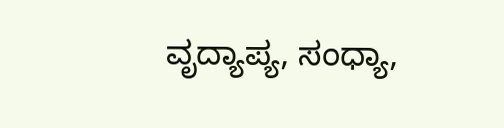ವೃದ್ಯಾಪ್ಯ, ಸಂಧ್ಯಾ,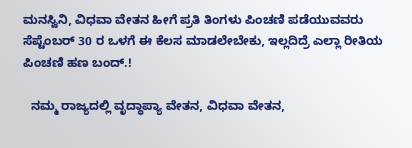ಮನಸ್ವಿನಿ, ವಿಧವಾ ವೇತನ ಹೀಗೆ ಪ್ರತಿ ತಿಂಗಳು ಪಿಂಚಣಿ ಪಡೆಯುವವರು ಸೆಪ್ಟೆಂಬರ್ 30 ರ ಒಳಗೆ ಈ ಕೆಲಸ ಮಾಡಲೇಬೇಕು, ಇಲ್ಲದಿದ್ರೆ ಎಲ್ಲಾ ರೀತಿಯ ಪಿಂಚಣಿ ಹಣ ಬಂದ್.!

  ನಮ್ಮ ರಾಜ್ಯದಲ್ಲಿ ವೃದ್ಧಾಪ್ಯಾ ವೇತನ, ವಿಧವಾ ವೇತನ,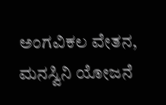ಅಂಗವಿಕಲ ವೇತನ, ಮನಸ್ವಿನಿ ಯೋಜನೆ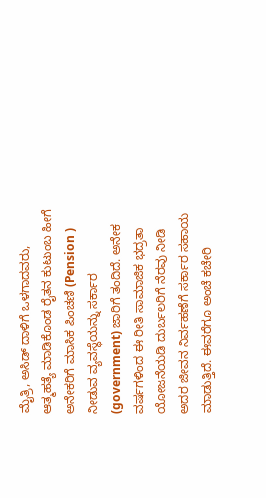ಮೈತ್ರಿ, ಅಸಿಡ್ ದಾಳಿಗೆ ಒಳಗಾದವರು, ಆತ್ಮಹತ್ಯೆ ಮಾಡಿಕೊಂಡ ರೈತನ ಕುಟುಂಬ ಹೀಗೆ ಅನೇಕರಿಗೆ ಮಾಸಿಕ ಪಿಂಚಣಿ (Pension ) ನೀಡುವ ವ್ಯವಸ್ಥೆಯನ್ನು ಸರ್ಕಾರ (government) ಜಾರಿಗೆ ತಂದಿದೆ. ಅನೇಕ ವರ್ಷಗಳಿಂದ ಈ ರೀತಿ ಸಾಮಾಜಿಕ ಭದ್ರತಾ ಯೋಜನೆಯಡಿ ದುರ್ಬಲರಿಗೆ ನೆರವು ನೀಡಿ ಅದರ ಜೀವನ ನಿರ್ವಹಣೆಗೆ ಸರ್ಕಾರ ಸಹಾಯ ಮಾಡುತ್ತಿದೆ. ಈವರೆಗೂ ಅಂಚೆ ಕಚೇರಿ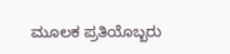ಮೂಲಕ ಪ್ರತಿಯೊಬ್ಬರು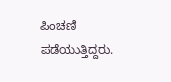ಪಿಂಚಣಿ ಪಡೆಯುತ್ತಿದ್ದರು.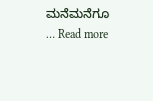ಮನೆಮನೆಗೂ … Read more